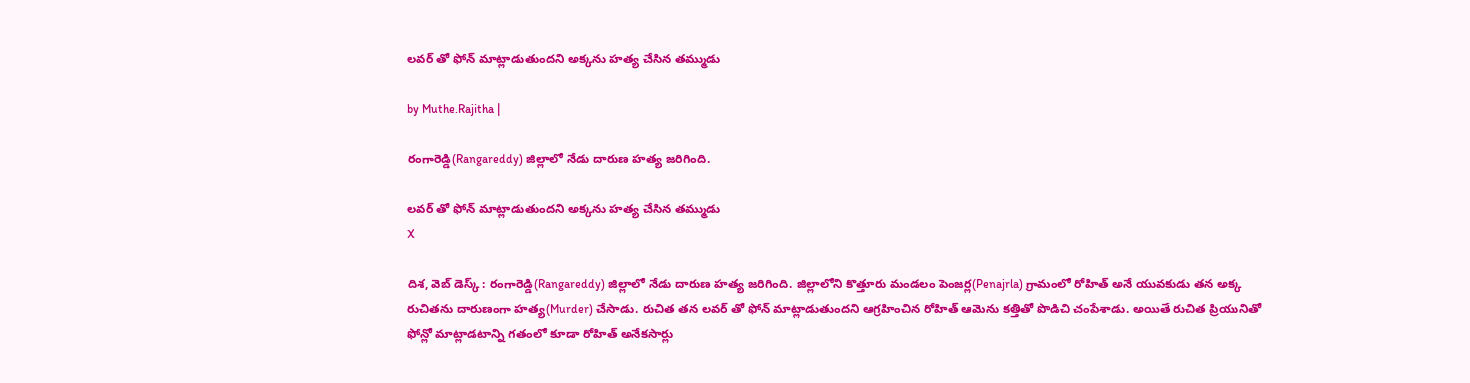లవర్ తో ఫోన్ మాట్లాడుతుందని అక్కను హత్య చేసిన తమ్ముడు

by Muthe.Rajitha |

రంగారెడ్డి(Rangareddy) జిల్లాలో నేడు దారుణ హత్య జరిగింది.

లవర్ తో ఫోన్ మాట్లాడుతుందని అక్కను హత్య చేసిన తమ్ముడు
X

దిశ, వెబ్ డెస్క్ : రంగారెడ్డి(Rangareddy) జిల్లాలో నేడు దారుణ హత్య జరిగింది. జిల్లాలోని కొత్తూరు మండలం పెంజర్ల(Penajrla) గ్రామంలో రోహిత్ అనే యువకుడు తన అక్క రుచితను దారుణంగా హత్య(Murder) చేసాడు. రుచిత తన లవర్ తో ఫోన్ మాట్లాడుతుందని ఆగ్రహించిన రోహిత్ ఆమెను కత్తితో పొడిచి చంపేశాడు. అయితే రుచిత ప్రియునితో ఫోన్లో మాట్లాడటాన్ని గతంలో కూడా రోహిత్ అనేకసార్లు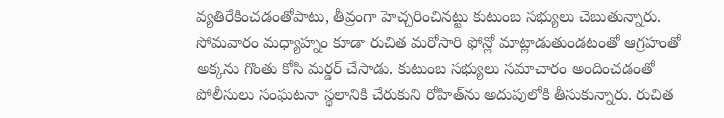వ్యతిరేకించడంతోపాటు, తీవ్రంగా హెచ్చరించినట్టు కుటుంబ సభ్యులు చెబుతున్నారు. సోమవారం మధ్యాహ్నం కూడా రుచిత మరోసారి ఫోన్లో మాట్లాడుతుండటంతో ఆగ్రహంతో అక్కను గొంతు కోసి మర్డర్ చేసాడు. కుటుంబ సభ్యులు సమాచారం అందించడంతో పోలీసులు సంఘటనా స్థలానికి చేరుకుని రోహిత్‌ను అదుపులోకి తీసుకున్నారు. రుచిత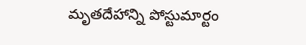మృతదేహాన్ని పోస్టుమార్టం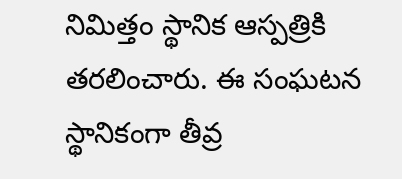నిమిత్తం స్థానిక ఆస్పత్రికి తరలించారు. ఈ సంఘటన స్థానికంగా తీవ్ర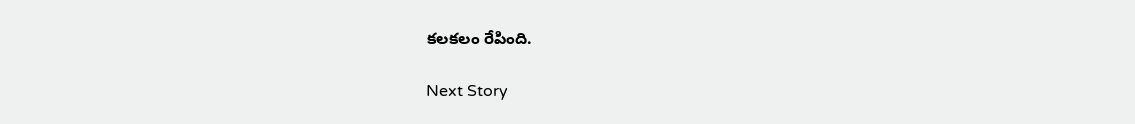కలకలం రేపింది.

Next Story